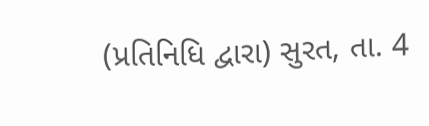(પ્રતિનિધિ દ્વારા) સુરત, તા. 4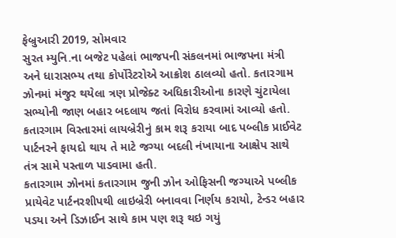ફેબ્રુઆરી 2019, સોમવાર
સુરત મ્યુનિ.ના બજેટ પહેલાં ભાજપની સંકલનમાં ભાજપના મંત્રી અને ધારાસભ્ય તથા કોર્પોરેટરોએ આક્રોશ ઠાલવ્યો હતો. કતારગામ ઝોનમાં મંજુર થયેલા ત્રણ પ્રોજેક્ટ અધિકારીઓના કારણે ચુંટાયેલા સભ્યોની જાણ બહાર બદલાય જતાં વિરોધ કરવામાં આવ્યો હતો. કતારગામ વિસ્તારમાં લાયબ્રેરીનું કામ શરૂ કરાયા બાદ પબ્લીક પ્રાઈવેટ પાર્ટનરને ફાયદો થાય તે માટે જગ્યા બદલી નંખાયાના આક્ષેપ સાથે તંત્ર સામે પસ્તાળ પાડવામા હતી.
કતારગામ ઝોનમાં કતારગામ જુની ઝોન ઓફિસની જગ્યાએ પબ્લીક પ્રાયેવેટ પાર્ટનરશીપથી લાઇબ્રેરી બનાવવા નિર્ણય કરાયો, ટેન્ડર બહાર પડયા અને ડિઝાઈન સાથે કામ પણ શરૂ થઇ ગયું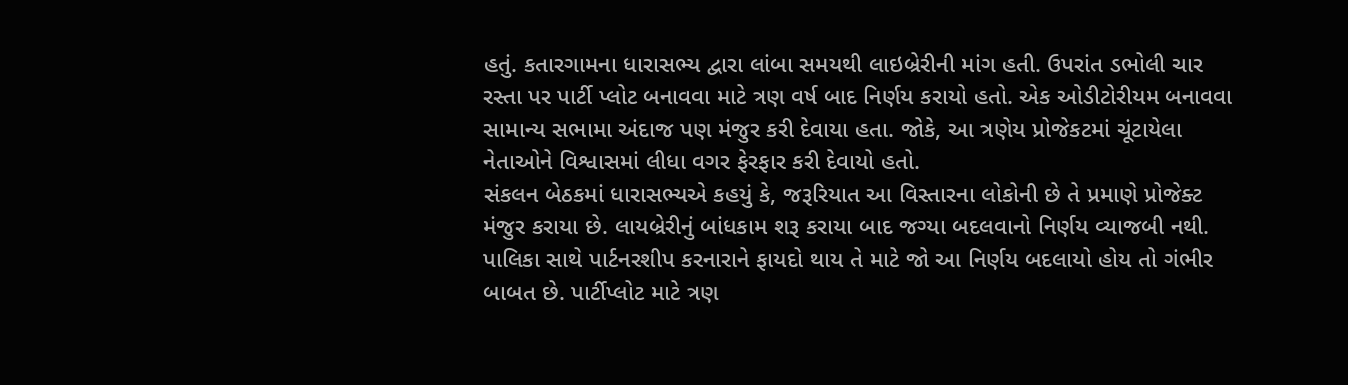હતું. કતારગામના ધારાસભ્ય દ્વારા લાંબા સમયથી લાઇબ્રેરીની માંગ હતી. ઉપરાંત ડભોલી ચાર રસ્તા પર પાર્ટી પ્લોટ બનાવવા માટે ત્રણ વર્ષ બાદ નિર્ણય કરાયો હતો. એક ઓડીટોરીયમ બનાવવા સામાન્ય સભામા અંદાજ પણ મંજુર કરી દેવાયા હતા. જોકે, આ ત્રણેય પ્રોજેકટમાં ચૂંટાયેલા નેતાઓને વિશ્વાસમાં લીધા વગર ફેરફાર કરી દેવાયો હતો.
સંકલન બેઠકમાં ધારાસભ્યએ કહયું કે, જરૂરિયાત આ વિસ્તારના લોકોની છે તે પ્રમાણે પ્રોજેક્ટ મંજુર કરાયા છે. લાયબ્રેરીનું બાંધકામ શરૂ કરાયા બાદ જગ્યા બદલવાનો નિર્ણય વ્યાજબી નથી. પાલિકા સાથે પાર્ટનરશીપ કરનારાને ફાયદો થાય તે માટે જો આ નિર્ણય બદલાયો હોય તો ગંભીર બાબત છે. પાર્ટીપ્લોટ માટે ત્રણ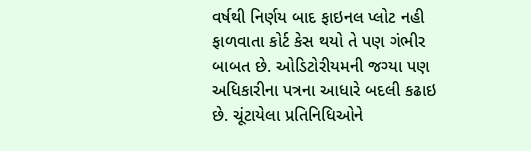વર્ષથી નિર્ણય બાદ ફાઇનલ પ્લોટ નહી ફાળવાતા કોર્ટ કેસ થયો તે પણ ગંભીર બાબત છે. ઓડિટોરીયમની જગ્યા પણ અધિકારીના પત્રના આધારે બદલી કઢાઇ છે. ચૂંટાયેલા પ્રતિનિધિઓને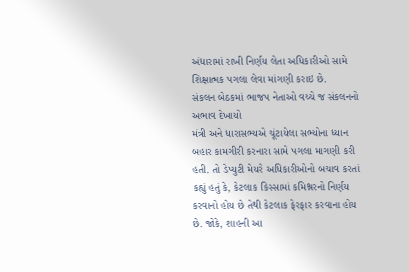અંધારામાં રાખી નિર્ણય લેતા અધિકારીઓ સામે શિક્ષાત્મક પગલા લેવા માંગણી કરાઇ છે.
સંકલન બેઠકમાં ભાજપ નેતાઓ વચ્ચે જ સંકલનનો અભાવ દેખાયો
મંત્રી અને ધારાસભ્યએ ચૂંટાયેલા સભ્યોના ધ્યાન બહાર કામગીરી કરનારા સામે પગલા માગણી કરી હતી. તો ડેપ્યુટી મેયરે અધિકારીઓનો બચાવ કરતાં કહ્યું હતું કે, કેટલાક કિસ્સામાં કમિશ્નરનો નિર્ણય કરવાનો હોય છે તેથી કેટલાક ફેરફાર કરવાના હોય છે. જોકે, શાહની આ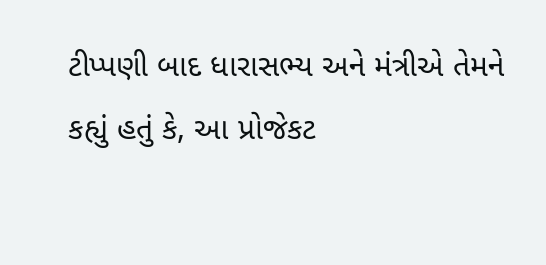ટીપ્પણી બાદ ધારાસભ્ય અને મંત્રીએ તેમને કહ્યું હતું કે, આ પ્રોજેકટ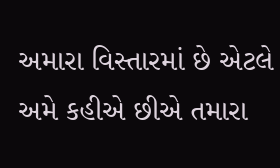અમારા વિસ્તારમાં છે એટલે અમે કહીએ છીએ તમારા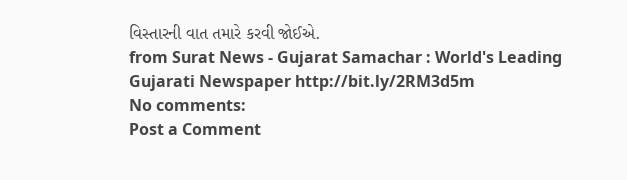વિસ્તારની વાત તમારે કરવી જોઈએ.
from Surat News - Gujarat Samachar : World's Leading Gujarati Newspaper http://bit.ly/2RM3d5m
No comments:
Post a Comment